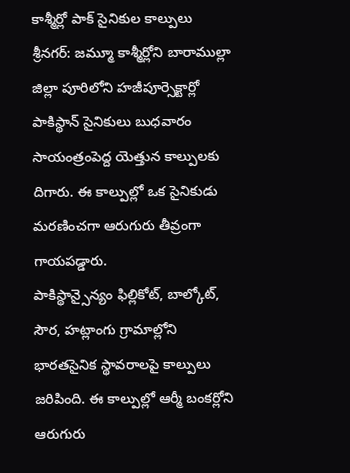కాశ్మీర్లో పాక్ సైనికుల కాల్పులు
శ్రీనగర్: జమ్మూ కాశ్మీర్లోని బారాముల్లా జిల్లా పూరిలోని హజీపూర్సెక్టార్లో పాకిస్థాన్ సైనికులు బుధవారం సాయంత్రంపెద్ద యెత్తున కాల్పులకు దిగారు. ఈ కాల్పుల్లో ఒక సైనికుడు మరణించగా ఆరుగురు తీవ్రంగా గాయపడ్డారు.
పాకిస్థాన్సైన్యం ఫిల్లికోట్, బాల్కోట్, సౌర, హట్లాంగు గ్రామాల్లోని భారతసైనిక స్థావరాలపై కాల్పులు జరిపింది. ఈ కాల్పుల్లో ఆర్మీ బంకర్లోని ఆరుగురు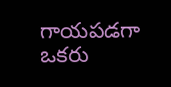గాయపడగా ఒకరు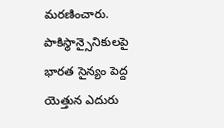మరణించారు. పాకిస్థాన్సైనికులపై భారత సైన్యం పెద్ద యెత్తున ఎదురు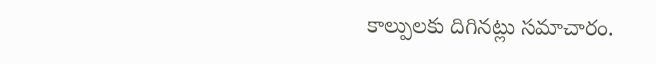కాల్పులకు దిగినట్లు సమాచారం.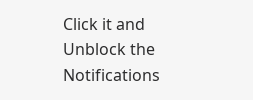Click it and Unblock the Notifications